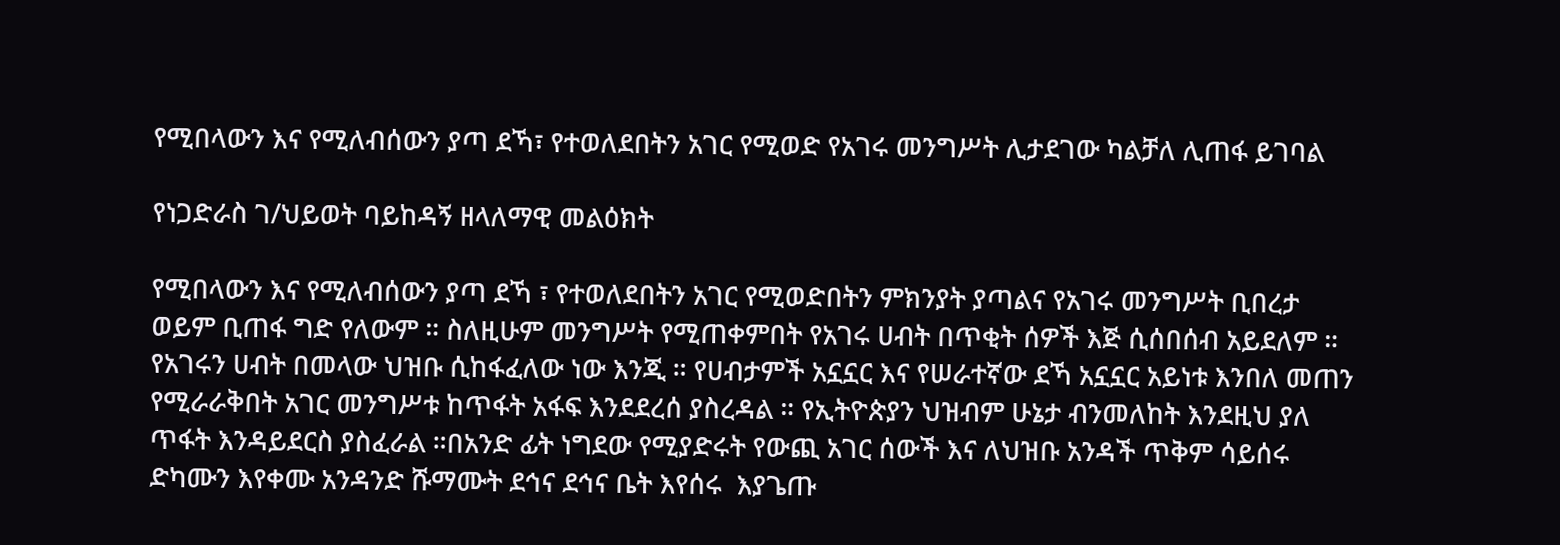የሚበላውን እና የሚለብሰውን ያጣ ደኻ፣ የተወለደበትን አገር የሚወድ የአገሩ መንግሥት ሊታደገው ካልቻለ ሊጠፋ ይገባል

የነጋድራስ ገ/ህይወት ባይከዳኝ ዘላለማዊ መልዕክት

የሚበላውን እና የሚለብሰውን ያጣ ደኻ ፣ የተወለደበትን አገር የሚወድበትን ምክንያት ያጣልና የአገሩ መንግሥት ቢበረታ ወይም ቢጠፋ ግድ የለውም ። ስለዚሁም መንግሥት የሚጠቀምበት የአገሩ ሀብት በጥቂት ሰዎች እጅ ሲሰበሰብ አይደለም ። የአገሩን ሀብት በመላው ህዝቡ ሲከፋፈለው ነው እንጂ ። የሀብታምች አኗኗር እና የሠራተኛው ደኻ አኗኗር አይነቱ እንበለ መጠን የሚራራቅበት አገር መንግሥቱ ከጥፋት አፋፍ እንደደረሰ ያስረዳል ። የኢትዮጵያን ህዝብም ሁኔታ ብንመለከት እንደዚህ ያለ  ጥፋት እንዳይደርስ ያስፈራል ።በአንድ ፊት ነግደው የሚያድሩት የውጪ አገር ሰውች እና ለህዝቡ አንዳች ጥቅም ሳይሰሩ ድካሙን እየቀሙ አንዳንድ ሹማሙት ደኅና ደኅና ቤት እየሰሩ  እያጌጡ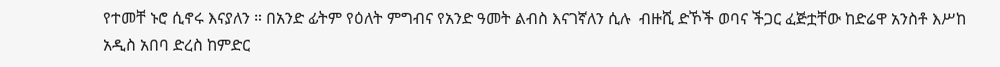የተመቸ ኑሮ ሲኖሩ እናያለን ። በአንድ ፊትም የዕለት ምግብና የአንድ ዓመት ልብስ እናገኛለን ሲሉ  ብዙሺ ድኾች ወባና ችጋር ፈጅቷቸው ከድሬዋ አንስቶ እሥከ አዲስ አበባ ድረስ ከምድር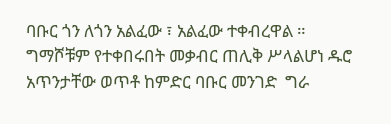ባቡር ጎን ለጎን አልፈው ፣ አልፈው ተቀብረዋል ። ግማሾቹም የተቀበሩበት መቃብር ጠሊቅ ሥላልሆነ ዱሮ አጥንታቸው ወጥቶ ከምድር ባቡር መንገድ  ግራ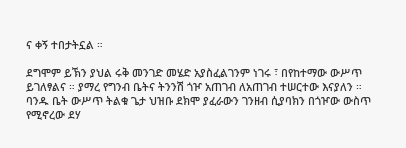ና ቀኝ ተበታትኗል ።

ደግሞም ይኽን ያህል ሩቅ መንገድ መሄድ አያስፈልገንም ነገሩ ፣ በየከተማው ውሥጥ ይገለፃልና ። ያማረ የግንብ ቤትና ትንንሽ ጎዦ አጠገብ ለአጠገብ ተሠርተው እናያለን ። ባንዱ ቤት ውሥጥ ትልቁ ጌታ ህዝቡ ደክሞ ያፈራውን ገንዘብ ሲያባክን በጎዦው ውስጥ የሚኖረው ደሃ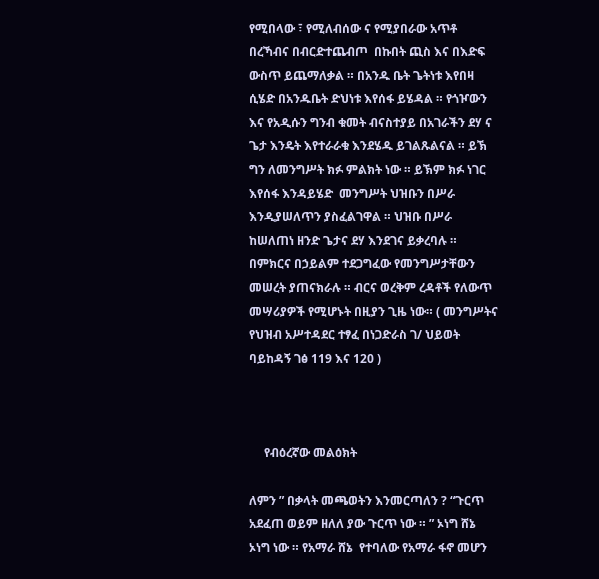የሚበላው ፣ የሚለብሰው ና የሚያበራው አጥቶ በረኻብና በብርድተጨብጦ  በኩበት ጪስ እና በእድፍ ውስጥ ይጨማለቃል ። በአንዱ ቤት ጌትነቱ እየበዛ ሲሄድ በአንዱቤት ድህነቱ እየሰፋ ይሄዳል ። የጎዦውን እና የአዲሱን ግንብ ቁመት ብናስተያይ በአገራችን ደሃ ና ጌታ እንዴት እየተራራቁ እንደሄዱ ይገልጹልናል ። ይኽ ግን ለመንግሥት ክፉ ምልክት ነው ። ይኽም ክፉ ነገር እየሰፋ እንዳይሄድ  መንግሥት ህዝቡን በሥራ እንዲያሠለጥን ያስፈልገዋል ። ህዝቡ በሥራ ከሠለጠነ ዘንድ ጌታና ደሃ እንደገና ይቃረባሉ ። በምክርና በኃይልም ተደጋግፈው የመንግሥታቸውን መሠረት ያጠናክራሉ ። ብርና ወረቅም ረዳቶች የለውጥ መሣሪያዎች የሚሆኑት በዚያን ጊዜ ነው። ( መንግሥትና የህዝብ አሥተዳደር ተፃፈ በነጋድራስ ገ/ ህይወት ባይከዳኝ ገፅ 119 እና 120 )



     የብዕረኛው መልዕክት

ለምን ” በቃላት መጫወትን እንመርጣለን ? “ጉርጥ አደፈጠ ወይም ዘለለ ያው ጉርጥ ነው ። ” ኦነግ ሸኔ ኦነግ ነው ። የአማራ ሸኔ  የተባለው የአማራ ፋኖ መሆን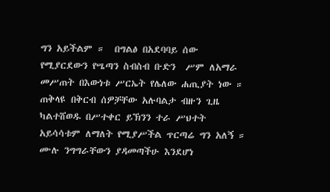ግን አይችልም ።  በግልፅ በአደባባይ ሰው የሚያርደውን የሤጣን ስብስብ ቡድን  ሥም ለአማራ መሥጠት በእውነቱ ሥርኤት የሌለው ሐጢያት ነው ። ጠቅላዩ በቅርብ ሰዎቻቸው አሉባልታ ብዙን ጊዜ ካልተሸወዱ በሥተቀር ይኽንን ተራ ሥህተት አይሳሳቱም ለማለት የሚያሥችል ጥርጣሬ ግን አለኝ ። ሙሉ ንግግራቸውን ያዳመጣችሁ እንደሆነ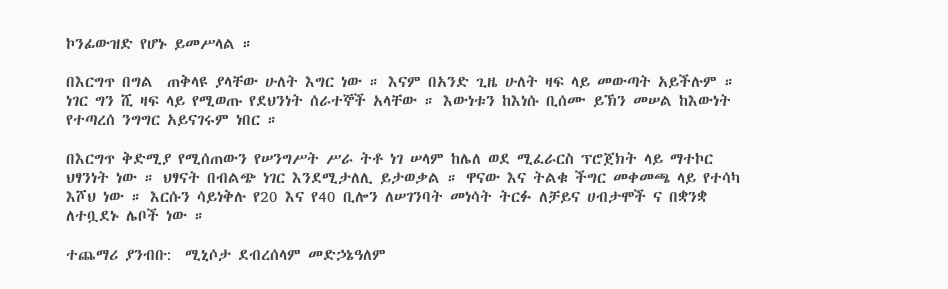ኮንፊውዝድ የሆኑ ይመሥላል ።

በእርግጥ በግል  ጠቅላዩ ያላቸው ሁለት እግር ነው ። እናም በአንድ ጊዜ ሁለት ዛፍ ላይ መውጣት አይችሉም ። ነገር ግን ሺ ዛፍ ላይ የሚወጡ የደህንነት ሰራተኞች አላቸው ። እውነቱን ከእነሱ ቢሰሙ ይኽን መሠል ከእውነት የተጣረሰ ንግግር አይናገሩም ነበር ።

በእርግጥ ቅድሚያ የሚሰጠውን የሠንግሥት ሥራ ትቶ ነገ ሠላም ከሌለ ወደ ሚፈራርስ ፕሮጀክት ላይ ማተኮር ህፃንነት ነው ። ህፃናት በብልጭ ነገር እንደሚታለሊ ይታወቃል ። ዋናው እና ትልቁ ችግር መቀመጫ ላይ የተሳካ እሾህ ነው ። እርሱን ሳይነቅሉ የ20 እና የ40 ቢሎን ለሠገንባት መነሳት ትርፉ ለቻይና ሀብታሞች ና በቋንቋ ለተቧደኑ ሌቦች ነው ።

ተጨማሪ ያንብቡ:  ሚኒሶታ ደብረሰላም መድኃኔዓለም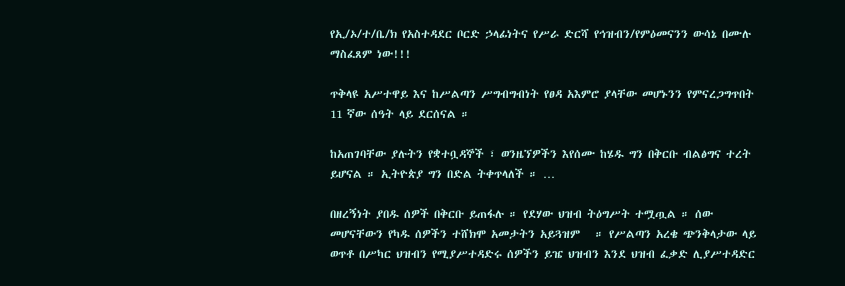የኢ/ኦ/ተ/ቤ/ክ የአስተዳደር ቦርድ ኃላፊነትና የሥራ ድርሻ የኅዝብን/የምዕመናንን ውሳኔ በሙሉ ማስፈጸም ነው!!!

ጥቅላዩ አሥተዋይ እና ከሥልጣን ሥግብግብነት የፀዳ አእምሮ ያላቸው መሆኑንን የምናረጋግጥበት 11 ኛው ሰዓት ላይ ደርሰናል ።

ከአጠገባቸው ያሉትን የቋተቧዳኞች ፣ ወንዜኘዎችን እየሰሙ ከሄዱ ግን በቅርቡ ብልፅግና ተረት ይሆናል ። ኢትዮጵያ ግን በድል ትቀጥላለች ። …

በዘረኝነት ያበዱ ሰዎች በቅርቡ ይጠፋሉ ። የደሃው ህዝብ ትዕግሥት ተሟጧል ። ሰው መሆናቸውን የካዱ ሰዎችን ተሸክሞ አመታትን አይጓዝም   ። የሥልጣን አረቄ ጭንቅላታው ላይ ወጥቶ በሥካር ህዝብን የሚያሥተዳድሩ ሰዎችን ይዤ ህዝብን እንደ ህዝብ ፈቃድ ሊያሥተዳድር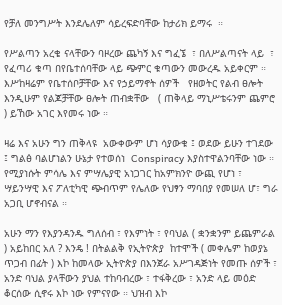የቻለ መንግሥት እንደሌለም ሳይረፍድባቸው ከታሪክ ይማሩ  ።

የሥልጣን አረቄ ናላቸውን ባዞረው ጨካኝ እና ግፈኜ  ፣ በለሥልጣናት ላይ  ፣ የፈጣሪ ቁጣ በየቤተሰባቸው ላይ ጭምር ቁጣውን መውረዱ አይቀርም ። እሥከዛሬም የቤተሰቦቻቸው እና የኃይማኖት ሰዎች   የዘወትር የልብ ፀሎት እንዲሁም የልጆቻቸው ፀሎት ጠብቋቸው   ( ጠቅላይ ማኒሥቴሩንም ጨምሮ ) ይኸው አገር እየመሩ ነው ።

ዛሬ እና አሁን ግን ጠቅላዩ  አውቀውም ሆነ ሳያውቁ ፤ ወደው ይሁን ተገደው ፤ ግልፅ ባልሆነልን ሁኔታ የተወሰነ  Conspiracy እያስተዋልንባቸው ነው ።  የሚያነሱት ምሳሌ እና ምሣሌያዊ አነጋገር ከአምክንዮ ውጪ የሆነ ፣ ሣይንሣዊ እና ፖለቲካዊ ጭብጥም የሌለው የህፃን ማባበያ የመሠለ ሆ፣ ግራ አጋቢ ሆኖብናል ።

አሁን ማን የእያንዳንዱ ግለሰብ ፣ የእምነት ፣ የባህል ( ቋንቋንም ይጨምራል ) አይከበር አለ ? እንዴ ! በትልልቅ የኢትዮጵያ  ከተሞች ( መቀሌም ከወያኔ ጥጋብ በፊት ) እኮ ከመላው ኢትዮጵያ በእንጀራ አሥገዳጅነት የመጡ ሰዎች ፣ አንድ ባህል ያላቸውን ያህል ተከባብረው ፣ ተፋቅረው ፣ አንድ ላይ መዕድ ቆርሰው ሲኖሩ እኮ ነው የምናየው ። ህዝብ እኮ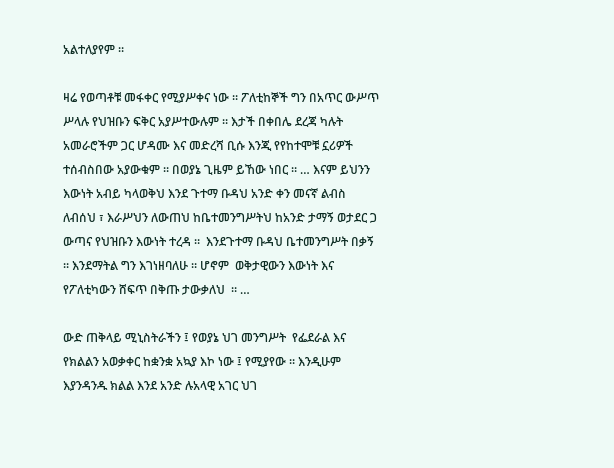አልተለያየም ።

ዛሬ የወጣቶቹ መፋቀር የሚያሥቀና ነው ። ፖለቲከኞች ግን በአጥር ውሥጥ ሥላሉ የህዝቡን ፍቅር አያሥተውሉም ። እታች በቀበሌ ደረጃ ካሉት አመራሮችም ጋር ሆዳሙ እና መድረሻ ቢሱ እንጂ የየከተሞቹ ኗሪዎች ተሰብስበው አያውቁም ። በወያኔ ጊዜም ይኸው ነበር ። … እናም ይህንን እውነት አብይ ካላወቅህ እንደ ጉተማ ቡዳህ አንድ ቀን መናኛ ልብስ ለብሰህ ፣ እራሥህን ለውጠህ ከቤተመንግሥትህ ከአንድ ታማኝ ወታደር ጋ ውጣና የህዝቡን እውነት ተረዳ ።  እንደጉተማ ቡዳህ ቤተመንግሥት በቃኝ ። እንደማትል ግን እገነዘባለሁ ። ሆኖም  ወቅታዊውን እውነት እና የፖለቲካውን ሸፍጥ በቅጡ ታውቃለህ  ። …

ውድ ጠቅላይ ሚኒስትራችን ፤ የወያኔ ህገ መንግሥት  የፌደራል እና የክልልን አወቃቀር ከቋንቋ አኳያ እኮ ነው ፤ የሚያየው ። እንዲሁም እያንዳንዱ ክልል እንደ አንድ ሉአላዊ አገር ህገ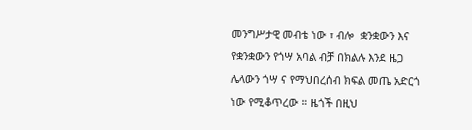መንግሥታዊ መብቴ ነው ፣ ብሎ  ቋንቋውን እና የቋንቋውን የጎሣ አባል ብቻ በክልሉ እንደ ዜጋ ሌላውን ጎሣ ና የማህበረሰብ ክፍል መጤ አድርጎ ነው የሚቆጥረው ። ዜጎች በዚህ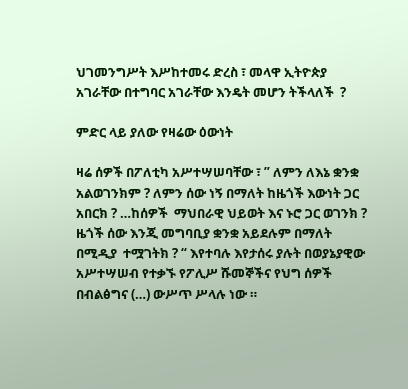ህገመንግሥት እሥከተመሩ ድረስ ፣ መላዋ ኢትዮጵያ አገራቸው በተግባር አገራቸው እንዴት መሆን ትችላለች  ?

ምድር ላይ ያለው የዛሬው ዕውነት

ዛሬ ሰዎች በፖለቲካ አሥተሣሠባቸው ፣ ” ለምን ለእኔ ቋንቋ አልወገንክም ? ለምን ሰው ነኝ በማለት ከዜጎች እውነት ጋር አበርክ ? …ከሰዎች  ማህበራዊ ህይወት እና ኑሮ ጋር ወገንክ ? ዜጎች ሰው እንጂ መግባቢያ ቋንቋ አይደሉም በማለት በሚዲያ  ተሟገትክ ? “ እየተባሉ እየታሰሩ ያሉት በወያኔያዊው አሥተሣሠብ የተቃኙ የፖሊሥ ሹመኞችና የህግ ሰዎች በብልፅግና (…) ውሥጥ ሥላሉ ነው ።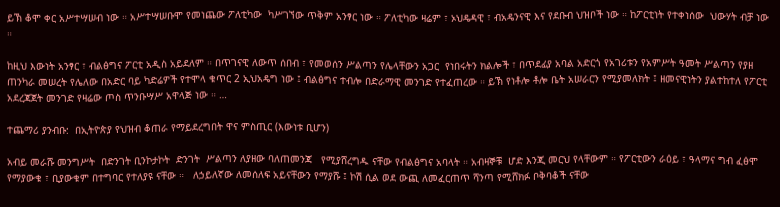ይኽ ቆሞ ቀር አሥተሣሠብ ነው ። አሥተሣሠቡሞ የመነጨው ፖለቲካው  ካሥገኘው ጥቅም አንፃር ነው ። ፖለቲካው ዛሬም ፣ ኦህዴዳዊ ፣ ብአዴንናዊ እና የደቡብ ህዝቦች ነው ። ከፖርቲነት የተቀነሰው  ህውሃት ብቻ ነው ።

ከዚህ እውነት አንፃር ፣ ብልፅግና ፖርቲ አዲስ አይደለም ። በጥገናዊ ለውጥ ሰበብ ፣ የመወሰን ሥልጣን የሌላቸውን አጋር  የነበሩትን ክልሎች ፣ በጥደፊያ አባል አድርጎ የአገሪቱን የአምሥት ዓመት ሥልጣን የያዘ ጠንካራ መሠረት የሌለው በአድር ባይ ካድሬዎች የተሞላ ቁጥር 2 ኢህአዴግ ነው ፤ ብልፅግና ተብሎ በድራማዊ መንገድ የተፈጠረው ። ይኽ የነቶሎ ቶሎ ቤት አሠራርን የሚያመለክት ፤ ዘመናዊነትን ያልተከተለ የፖርቲ አደረጃጀት መንገድ የዛሬው ጦስ ጥንቡሣሥ አዋላጅ ነው ። …

ተጨማሪ ያንብቡ:  በኢትዮጵያ የህዝብ ቆጠራ የማይደረግበት ዋና ምስጢር (እውነቱ ቢሆን)

አብይ መራሹ መንግሥት  በድንገት ቢንኮታኮት  ድንገት  ሥልጣን ለያዘው ባለጠመንጃ   የሚያሸረግዱ ናቸው የብልፅግና አባላት ። አብዛኞቹ  ሆድ እንጂ መርህ የላቸውም ። የፖርቲውን ራዕይ ፣ ዓላማና ግብ ፈፅሞ የማያውቁ ፣ ቢያውቁም በተግባር የተለያዩ ናቸው ።   ለኃይለኛው ለመሰለፍ አይናቸውን የማያሹ ፤ ኮሽ ሲል ወደ ውጪ ለመፈርጠጥ ሻንጣ የሚሸክፉ ቦቅባቆች ናቸው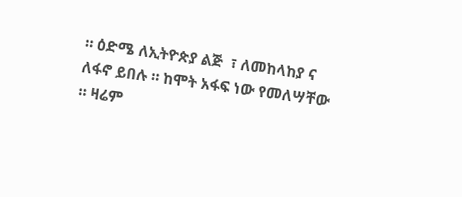። ዕድሜ ለኢትዮጵያ ልጅ  ፣ ለመከላከያ ና ለፋኖ ይበሉ ። ከሞት አፋፍ ነው የመለሣቸው ። ዛሬም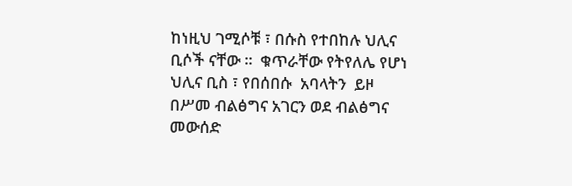ከነዚህ ገሚሶቹ ፣ በሱስ የተበከሉ ህሊና ቢሶች ናቸው ።  ቁጥራቸው የትየለሌ የሆነ ህሊና ቢስ ፣ የበሰበሱ  አባላትን  ይዞ በሥመ ብልፅግና አገርን ወደ ብልፅግና መውሰድ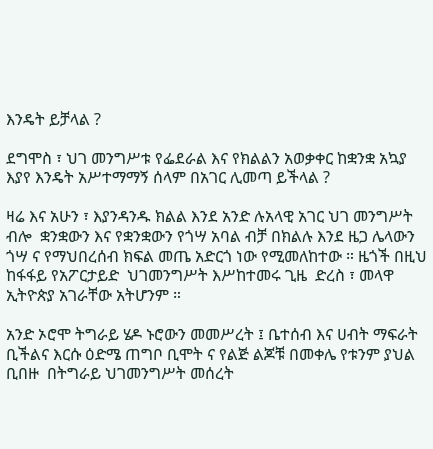እንዴት ይቻላል ?

ደግሞስ ፣ ህገ መንግሥቱ የፌደራል እና የክልልን አወቃቀር ከቋንቋ አኳያ  እያየ እንዴት አሥተማማኝ ሰላም በአገር ሊመጣ ይችላል ?

ዛሬ እና አሁን ፣ እያንዳንዱ ክልል እንደ አንድ ሉአላዊ አገር ህገ መንግሥት ብሎ  ቋንቋውን እና የቋንቋውን የጎሣ አባል ብቻ በክልሉ እንደ ዜጋ ሌላውን ጎሣ ና የማህበረሰብ ክፍል መጤ አድርጎ ነው የሚመለከተው ። ዜጎች በዚህ ከፋፋይ የአፖርታይድ  ህገመንግሥት እሥከተመሩ ጊዜ  ድረስ ፣ መላዋ ኢትዮጵያ አገራቸው አትሆንም ።

አንድ ኦሮሞ ትግራይ ሄዶ ኑሮውን መመሥረት ፤ ቤተሰብ እና ሀብት ማፍራት  ቢችልና እርሱ ዕድሜ ጠግቦ ቢሞት ና የልጅ ልጆቹ በመቀሌ የቱንም ያህል ቢበዙ  በትግራይ ህገመንግሥት መሰረት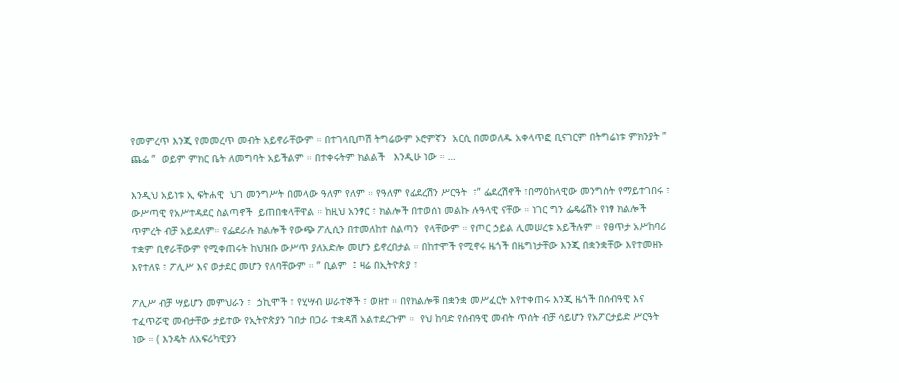የመምረጥ እንጂ የመመረጥ መብት አይኖራቸውም ። በተገላቢጦሽ ትግሬውም ኦሮምኛን  አርሲ በመወለዱ አቀላጥፎ ቢናገርም በትግሬነቱ ምክንያት ” ጨፌ ”  ወይም ምክር ቤት ለመግባት አይችልም ። በተቀሩትም ክልልች   እንዲሁ ነው ። …

እንዲህ አይነቱ ኢ ፍትሐዊ  ህገ መንግሥት በመላው ዓለም የለም ። የዓለም የፊደረሽን ሥርዓት  ፣” ፌደረሽኖች ፣በማዕከላዊው መንግስት የማይተገበሩ ፣ ውሥጣዊ የአሥተዳደር ስልጣኖች  ይጠበቁላቸዋል ። ከዚህ አንፃር ፣ ክልሎች በተወሰነ መልኩ ሉዓላዊ ናቸው ። ነገር ግን ፌዴሬሽኑ የነፃ ክልሎች  ጥምረት ብቻ አይደለም። የፌደራሉ ክልሎች የውጭ ፖሊሲን በተመለከተ ስልጣን  የላቸውም ። የጦር ኃይል ሊመሠረቱ አይችሉም ። የፀጥታ አሥከባሪ ተቋም ቢኖራቸውም የሚቀጠሩት ከህዝቡ ውሥጥ ያለአድሎ መሆን ይኖረበታል ። በከተሞች የሚኖሩ ዜጎች በዜግነታቸው እንጂ በቋንቋቸው እየተመዘኑ እየተለዩ ፣ ፖሊሥ እና ወታደር መሆን የለባቸውም ። ” ቢልም  ፤ ዛሬ በኢትዮጵያ ፣

ፖሊሥ ብቻ ሣይሆን መምህራን ፣  ኃኪሞች ፣ የሂሣብ ሠራተኞች ፣ ወዘተ ። በየክልሎቹ በቋንቋ መሥፈርት እየተቀጠሩ እንጂ ዜጎች በሰብዓዊ እና ተፈጥሯዊ መብታቸው ታይተው የኢትዮጵያን ገበታ በጋራ ተቋዳሽ አልተደረጉም ።  የህ ከባድ የሰብዓዊ መብት ጥሰት ብቻ ሳይሆን የአፖርታይድ ሥርዓት ነው ። ( እንዴት ለአፍሪካዊያን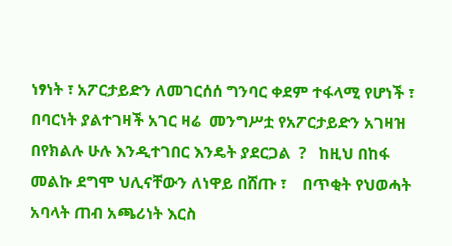ነፃነት ፣ አፖርታይድን ለመገርሰሰ ግንባር ቀደም ተፋላሚ የሆነች ፣ በባርነት ያልተገዛች አገር ዛሬ  መንግሥቷ የአፖርታይድን አገዛዝ በየክልሉ ሁሉ እንዲተገበር እንዴት ያደርጋል  ?   ከዚህ በከፋ መልኩ ደግሞ ህሊናቸውን ለነዋይ በሸጡ ፣    በጥቂት የህወሓት አባላት ጠብ አጫሪነት እርስ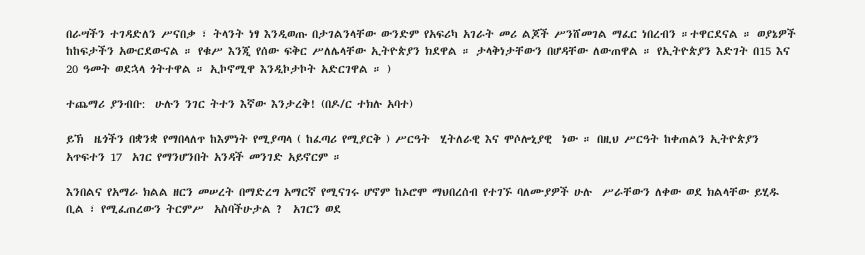በራሣችን ተገዳድለን ሥናበቃ ፣ ትላንት ነፃ እንዲወጡ በታገልንላቸው ውንድም የአፍሪካ አገራት መሪ ልጆች ሥንሸመገል ማፈር ነበረብን ።ተዋርደናል ። ወያኔዎች ከከፍታችን አውርደውናል ። የቁሥ እንጂ የሰው ፍቅር ሥለሌላቸው ኢትዮጵያን ክደዋል ። ታላቅነታቸውን በሆዳቸው ለውጠዋል ። የኢትዮጵያን እድገት በ15 እና 20 ዓመት ወደኋላ ጎትተዋል ። ኢኮኖሚዋ እንዲኮታኮት አድርገዋል ። )

ተጨማሪ ያንብቡ:  ሁሉን ንገር ትተን እኛው እንታረቅ! (በዶ/ር ተክሉ አባተ)

ይኽ  ዜጎችን በቋንቋ የማበላለጥ ከእምነት የሚያጣላ ( ከፈጣሪ የሚያርቅ ) ሥርዓት  ሂትለራዊ እና ሞሶሎኒያዊ  ነው ። በዚህ ሥርዓት ከቀጠልን ኢትዮጵያን አጥፍተን 17  አገር የማንሆንበት አንዳች መንገድ አይኖርም ።

እንበልና የአማራ ክልል ዘርን መሠረት በማድረግ አማርኛ የሚናገሩ ሆኖም ከኦሮሞ ማህበረሰብ የተገኙ ባለሙያዎች ሁሉ  ሥራቸውን ለቀው ወደ ክልላቸው ይሂዱ ቢል ፣ የሚፈጠረውን ትርምሥ  አስባችሁታል ?  አገርን ወደ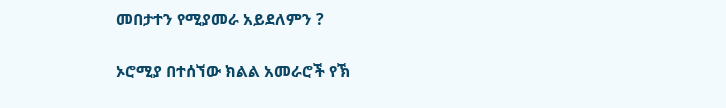መበታተን የሚያመራ አይደለምን ?

ኦሮሚያ በተሰኘው ክልል አመራሮች የኽ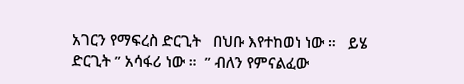አገርን የማፍረስ ድርጊት   በህቡ እየተከወነ ነው ።   ይሄ ድርጊት ” አሳፋሪ ነው ።  ” ብለን የምናልፈው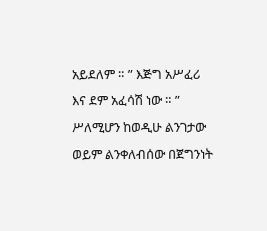አይደለም ። ” እጅግ አሥፈሪ እና ደም አፈሳሽ ነው ። ” ሥለሚሆን ከወዲሁ ልንገታው ወይም ልንቀለብሰው በጀግንነት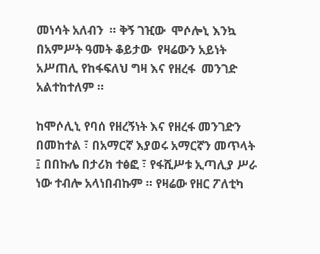መነሳት አለብን  ። ቅኝ ገዢው  ሞሶሎኒ እንኳ በአምሥት ዓመት ቆይታው  የዛሬውን አይነት አሥጠሊ የከፋፍለህ ግዛ እና የዘረፋ  መንገድ አልተከተለም ።

ከሞሶሊኒ የባሰ የዘረኝነት እና የዘረፋ መንገድን  በመከተል ፣ በአማርኛ እያወሩ አማርኛን መጥላት ፤ በበኩሌ በታሪክ ተፅፎ ፣ የፋሺሥቱ ኢጣሊያ ሥራ ነው ተብሎ አላነበብኩም ። የዛሬው የዘር ፖለቲካ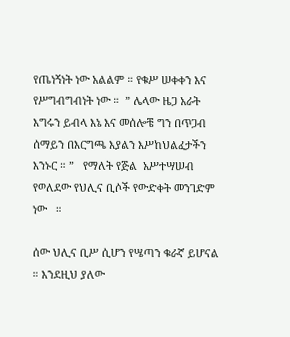የጤነኝነት ነው አልልም ። የቁሥ ሠቀቀን እና የሥግብግብነት ነው ።  ” ሌላው ዜጋ አራት እግሩን ይብላ እኔ እና መሰሎቼ ግን በጥጋብ ሰማይን በእርግጫ እያልን እሥከህልፈታችን እንኑር ። ”   የማለት የጅል  አሥተሣሠብ የወለደው የህሊና ቢሶች የውድቀት መንገድም ነው   ።

ሰው ህሊና ቢሥ ሲሆን የሤጣን ቁራኛ ይሆናል ። እንደዚህ ያለው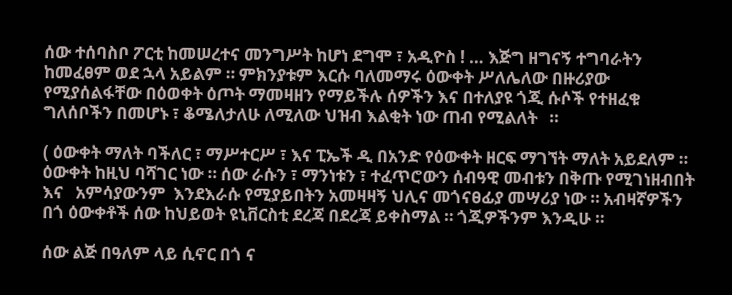ሰው ተሰባስቦ ፖርቲ ከመሠረተና መንግሥት ከሆነ ደግሞ ፣ አዲዮስ ! … እጅግ ዘግናኝ ተግባራትን ከመፈፀም ወደ ኋላ አይልም ። ምክንያቱም እርሱ ባለመማሩ ዕውቀት ሥለሌለው በዙሪያው የሚያሰልፋቸው በዕወቀት ዕጦት ማመዛዘን የማይችሉ ሰዎችን እና በተለያዩ ጎጂ ሱሶች የተዘፈቁ ግለሰቦችን በመሆኑ ፣ ቆሜለታለሁ ለሚለው ህዝብ እልቂት ነው ጠብ የሚልለት   ።

( ዕውቀት ማለት ባችለር ፣ ማሥተርሥ ፣ እና ፒኤች ዲ በአንድ የዕውቀት ዘርፍ ማገኘት ማለት አይደለም ። ዕውቀት ከዚህ ባሻገር ነው ። ሰው ራሱን ፣ ማንነቱን ፣ ተፈጥሮውን ሰብዓዊ መብቱን በቅጡ የሚገነዘብበት እና   አምሳያውንም  እንደእራሱ የሚያይበትን አመዛዛኝ ህሊና መጎናፀፊያ መሣሪያ ነው ። አብዛኛዎችን በጎ ዕውቀቶች ሰው ከህይወት ዩኒቨርስቲ ደረጃ በደረጃ ይቀስማል ። ጎጂዎችንም እንዲሁ ።

ሰው ልጅ በዓለም ላይ ሲኖር በጎ ና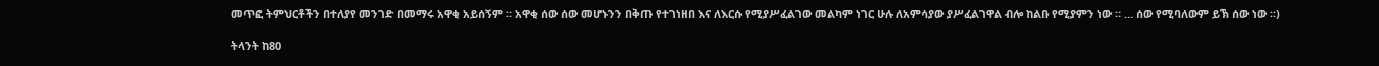መጥፎ ትምህርቶችን በተለያየ መንገድ በመማሩ አዋቂ አይሰኝም ። አዋቂ ሰው ሰው መሆኑንን በቅጡ የተገነዘበ እና ለእርሱ የሚያሥፈልገው መልካም ነገር ሁሉ ለአምሳያው ያሥፈልገዋል ብሎ ከልቡ የሚያምን ነው ። … ሰው የሚባለውም ይኽ ሰው ነው ።)

ትላንት ከ80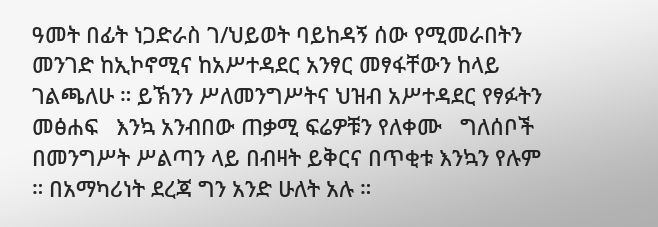ዓመት በፊት ነጋድራስ ገ/ህይወት ባይከዳኝ ሰው የሚመራበትን መንገድ ከኢኮኖሚና ከአሥተዳደር አንፃር መፃፋቸውን ከላይ ገልጫለሁ ። ይኽንን ሥለመንግሥትና ህዝብ አሥተዳደር የፃፉትን መፅሐፍ   እንኳ አንብበው ጠቃሚ ፍሬዎቹን የለቀሙ   ግለሰቦች በመንግሥት ሥልጣን ላይ በብዛት ይቅርና በጥቂቱ እንኳን የሉም ። በአማካሪነት ደረጃ ግን አንድ ሁለት አሉ ።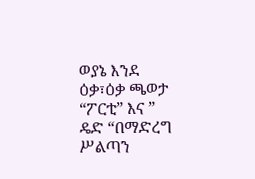ወያኔ እንደ ዕቃ፣ዕቃ ጫወታ “ፖርቲ” እና ” ዴድ “በማድረግ ሥልጣን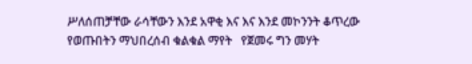ሥለሰጠቻቸው ራሳቸውን እንደ አዋቂ እና እና እንደ መኮንንት ቆጥረው  የወጡበትን ማህበረሰብ ቁልቁል ማየት   የጀመሩ ግን መሃት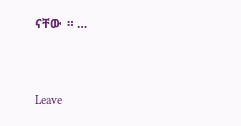ናቸው  ። …



Leave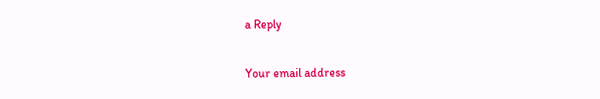a Reply

Your email address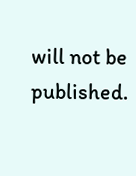will not be published.